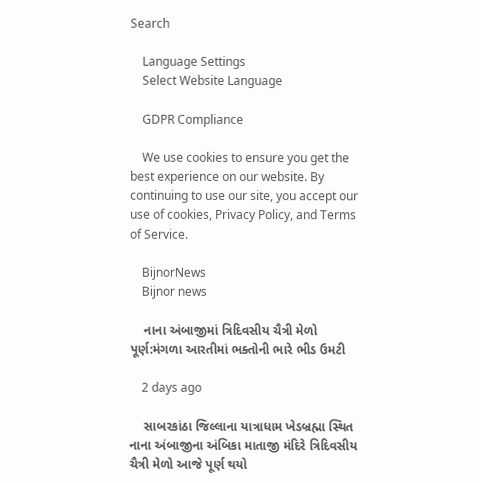Search

    Language Settings
    Select Website Language

    GDPR Compliance

    We use cookies to ensure you get the best experience on our website. By continuing to use our site, you accept our use of cookies, Privacy Policy, and Terms of Service.

    BijnorNews
    Bijnor news

    નાના અંબાજીમાં ત્રિદિવસીય ચૈત્રી મેળો પૂર્ણ:મંગળા આરતીમાં ભક્તોની ભારે ભીડ ઉમટી

    2 days ago

    સાબરકાંઠા જિલ્લાના યાત્રાધામ ખેડબ્રહ્મા સ્થિત નાના અંબાજીના અંબિકા માતાજી મંદિરે ત્રિદિવસીય ચૈત્રી મેળો આજે પૂર્ણ થયો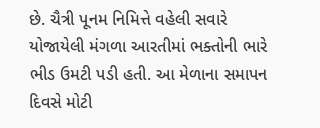છે. ચૈત્રી પૂનમ નિમિત્તે વહેલી સવારે યોજાયેલી મંગળા આરતીમાં ભક્તોની ભારે ભીડ ઉમટી પડી હતી. આ મેળાના સમાપન દિવસે મોટી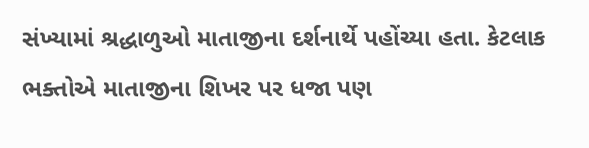સંખ્યામાં શ્રદ્ધાળુઓ માતાજીના દર્શનાર્થે પહોંચ્યા હતા. કેટલાક ભક્તોએ માતાજીના શિખર પર ધજા પણ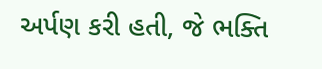અર્પણ કરી હતી, જે ભક્તિ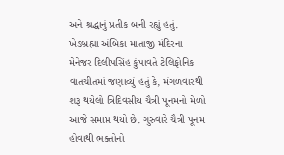અને શ્રદ્ધાનું પ્રતીક બની રહ્યું હતું. ખેડબ્રહ્મા અંબિકા માતાજી મંદિરના મેનેજર દિલીપસિંહ કુંપાવતે ટેલિફોનિક વાતચીતમાં જણાવ્યું હતું કે, મંગળવારથી શરૂ થયેલો ત્રિદિવસીય ચૈત્રી પૂનમનો મેળો આજે સમાપ્ત થયો છે. ગુરુવારે ચૈત્રી પૂનમ હોવાથી ભક્તોનો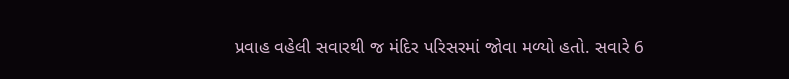પ્રવાહ વહેલી સવારથી જ મંદિર પરિસરમાં જોવા મળ્યો હતો. સવારે 6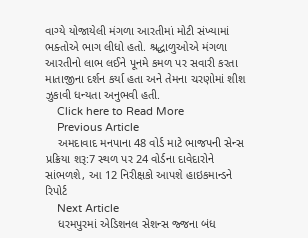વાગ્યે યોજાયેલી મંગળા આરતીમાં મોટી સંખ્યામાં ભક્તોએ ભાગ લીધો હતો. શ્રદ્ધાળુઓએ મંગળા આરતીનો લાભ લઈને પૂનમે કમળ પર સવારી કરતા માતાજીના દર્શન કર્યા હતા અને તેમના ચરણોમાં શીશ ઝુકાવી ધન્યતા અનુભવી હતી.
    Click here to Read More
    Previous Article
    અમદાવાદ મનપાના 48 વોર્ડ માટે ભાજપની સેન્સ પ્રક્રિયા શરૂ:7 સ્થળ પર 24 વોર્ડના દાવેદારોને સાંભળશે, આ 12 નિરીક્ષકો આપશે હાઇકમાન્ડને રિપોર્ટ
    Next Article
    ધરમપુરમાં એડિશનલ સેશન્સ જ્જના બંધ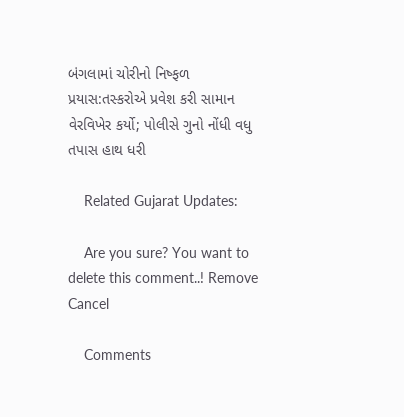બંગલામાં ચોરીનો નિષ્ફળ પ્રયાસ:તસ્કરોએ પ્રવેશ કરી સામાન વેરવિખેર કર્યો; પોલીસે ગુનો નોંધી વધુ તપાસ હાથ ધરી

    Related Gujarat Updates:

    Are you sure? You want to delete this comment..! Remove Cancel

    Comments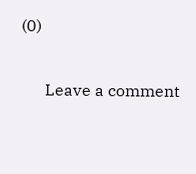(0)

      Leave a comment